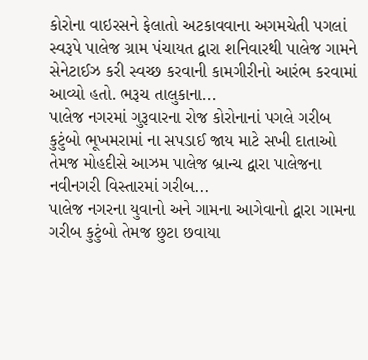કોરોના વાઇરસને ફેલાતો અટકાવવાના અગમચેતી પગલાં સ્વરૂપે પાલેજ ગ્રામ પંચાયત દ્વારા શનિવારથી પાલેજ ગામને સેનેટાઈઝ કરી સ્વચ્છ કરવાની કામગીરીનો આરંભ કરવામાં આવ્યો હતો. ભરૂચ તાલુકાના...
પાલેજ નગરમાં ગુરૂવારના રોજ કોરોનાનાં પગલે ગરીબ કુટુંબો ભૂખમરામાં ના સપડાઈ જાય માટે સખી દાતાઓ તેમજ મોહદીસે આઝમ પાલેજ બ્રાન્ચ દ્વારા પાલેજના નવીનગરી વિસ્તારમાં ગરીબ...
પાલેજ નગરના યુવાનો અને ગામના આગેવાનો દ્વારા ગામના ગરીબ કુટુંબો તેમજ છુટા છવાયા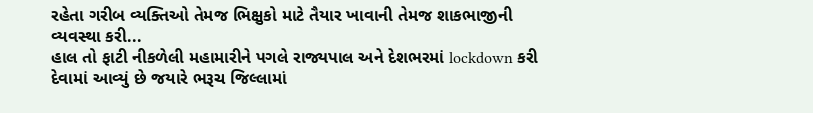રહેતા ગરીબ વ્યક્તિઓ તેમજ ભિક્ષુકો માટે તૈયાર ખાવાની તેમજ શાકભાજીની વ્યવસ્થા કરી...
હાલ તો ફાટી નીકળેલી મહામારીને પગલે રાજ્યપાલ અને દેશભરમાં lockdown કરી દેવામાં આવ્યું છે જયારે ભરૂચ જિલ્લામાં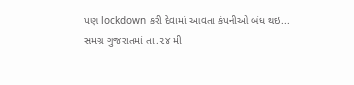પણ lockdown કરી દેવામાં આવતા કંપનીઓ બંધ થઇ...
સમગ્ર ગુજરાતમાં તા.૨૪ મી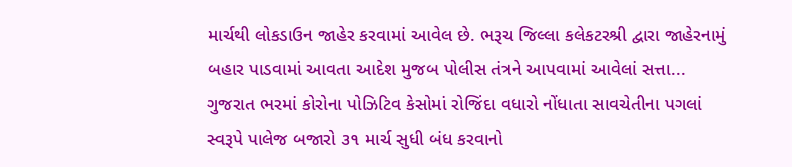માર્ચથી લોકડાઉન જાહેર કરવામાં આવેલ છે. ભરૂચ જિલ્લા કલેકટરશ્રી દ્વારા જાહેરનામું બહાર પાડવામાં આવતા આદેશ મુજબ પોલીસ તંત્રને આપવામાં આવેલાં સત્તા...
ગુજરાત ભરમાં કોરોના પોઝિટિવ કેસોમાં રોજિંદા વધારો નોંધાતા સાવચેતીના પગલાં સ્વરૂપે પાલેજ બજારો ૩૧ માર્ચ સુધી બંધ કરવાનો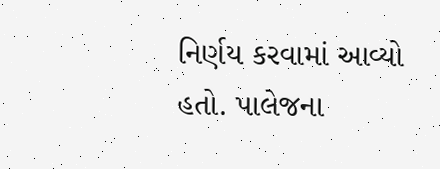નિર્ણય કરવામાં આવ્યો હતો. પાલેજના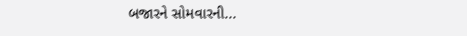બજારને સોમવારની...